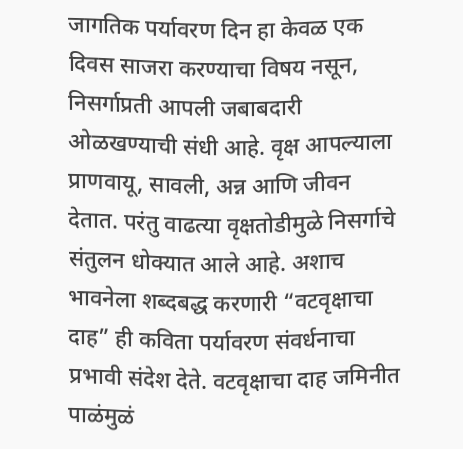जागतिक पर्यावरण दिन हा केवळ एक दिवस साजरा करण्याचा विषय नसून, निसर्गाप्रती आपली जबाबदारी ओळखण्याची संधी आहे. वृक्ष आपल्याला प्राणवायू, सावली, अन्न आणि जीवन देतात. परंतु वाढत्या वृक्षतोडीमुळे निसर्गाचे संतुलन धोक्यात आले आहे. अशाच भावनेला शब्दबद्ध करणारी “वटवृक्षाचा दाह” ही कविता पर्यावरण संवर्धनाचा प्रभावी संदेश देते. वटवृक्षाचा दाह जमिनीत पाळंमुळं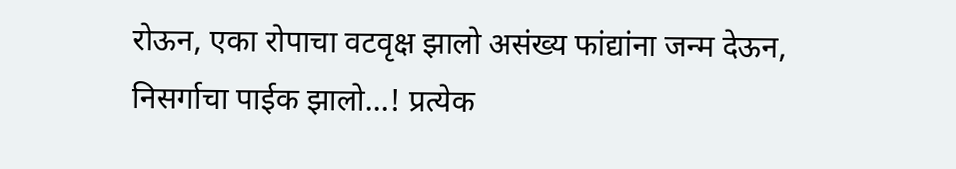रोऊन, एका रोपाचा वटवृक्ष झालो असंख्य फांद्यांना जन्म देऊन, निसर्गाचा पाईक झालो…! प्रत्येक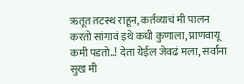ऋतूत तटस्थ राहून, कर्तव्याचं मी पालन करतो सांगावं इथे कधी कुणाला, प्राणवायू कमी पडतो..! देता येईल जेवढं मला, सर्वांना सुख मी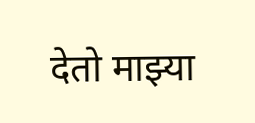देतो माझ्या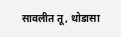सावलीत तू, थोडासा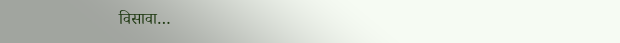विसावा…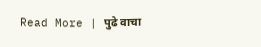Read More | पुढे वाचा